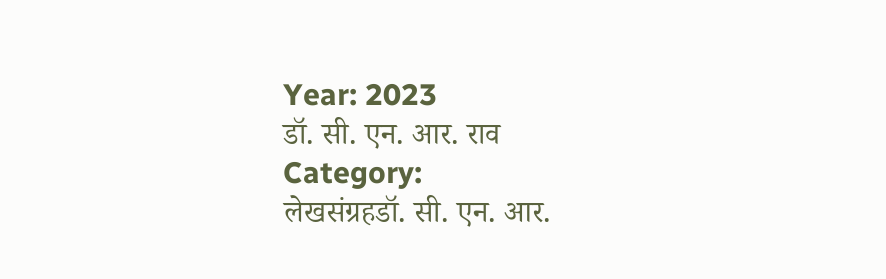Year: 2023
डॉ. सी. एन. आर. राव
Category:
लेखसंग्रहडॉ. सी. एन. आर.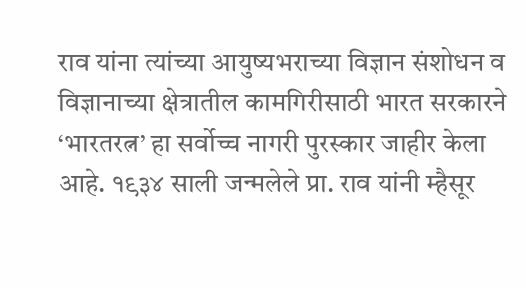राव यांना त्यांच्या आयुष्यभराच्या विज्ञान संशोधन व विज्ञानाच्या क्षेत्रातील कामगिरीसाठी भारत सरकारने ‘भारतरत्न’ हा सर्वोच्च नागरी पुरस्कार जाहीर केला आहे. १९३४ साली जन्मलेले प्रा. राव यांनी म्हैसूर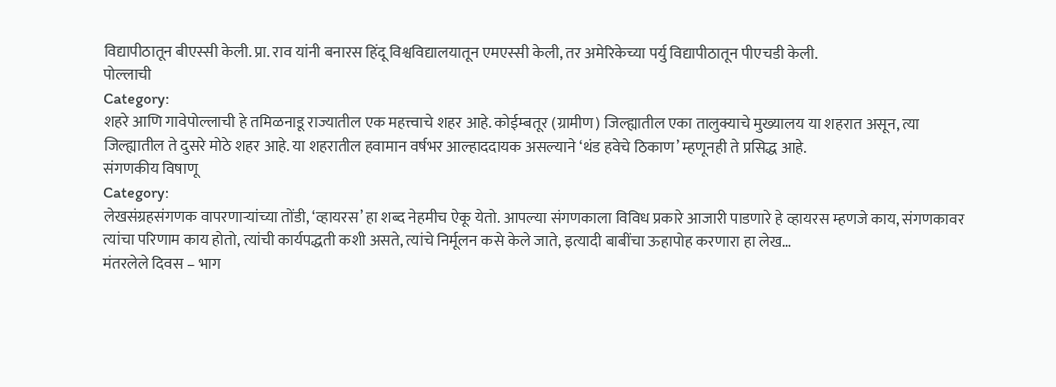विद्यापीठातून बीएस्सी केली. प्रा. राव यांनी बनारस हिंदू विश्वविद्यालयातून एमएस्सी केली, तर अमेरिकेच्या पर्यु विद्यापीठातून पीएचडी केली.
पोल्लाची
Category:
शहरे आणि गावेपोल्लाची हे तमिळनाडू राज्यातील एक महत्त्वाचे शहर आहे. कोईम्बतूर (ग्रामीण) जिल्ह्यातील एका तालुक्याचे मुख्यालय या शहरात असून, त्या जिल्ह्यातील ते दुसरे मोठे शहर आहे. या शहरातील हवामान वर्षभर आल्हाददायक असल्याने ‘थंड हवेचे ठिकाण’ म्हणूनही ते प्रसिद्ध आहे.
संगणकीय विषाणू
Category:
लेखसंग्रहसंगणक वापरणाऱ्यांच्या तोंडी, ‘व्हायरस’ हा शब्द नेहमीच ऐकू येतो. आपल्या संगणकाला विविध प्रकारे आजारी पाडणारे हे व्हायरस म्हणजे काय, संगणकावर त्यांचा परिणाम काय होतो, त्यांची कार्यपद्धती कशी असते, त्यांचे निर्मूलन कसे केले जाते, इत्यादी बाबींचा ऊहापोह करणारा हा लेख…
मंतरलेले दिवस – भाग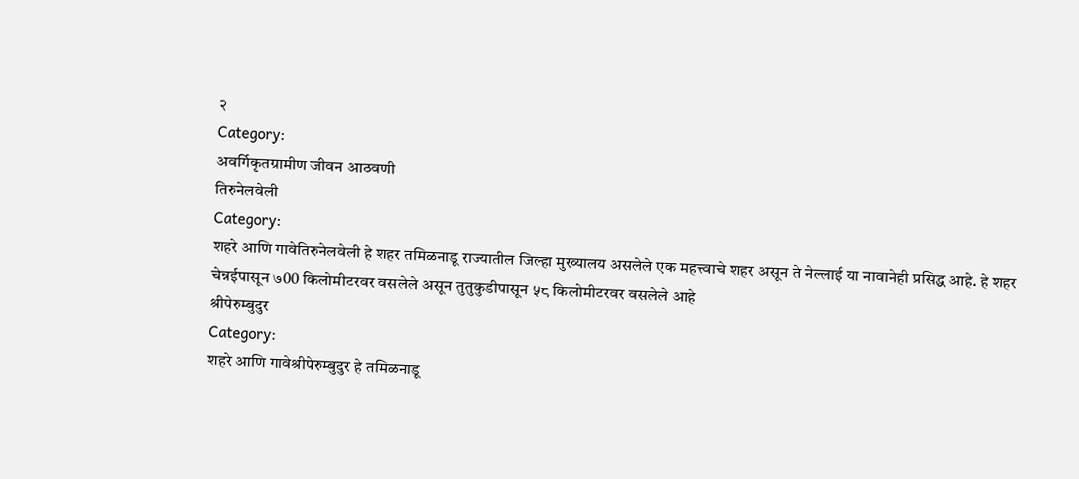२
Category:
अवर्गिकृतग्रामीण जीवन आठवणी
तिरुनेलवेली
Category:
शहरे आणि गावेतिरुनेलवेली हे शहर तमिळनाडू राज्यातील जिल्हा मुख्यालय असलेले एक महत्त्वाचे शहर असून ते नेल्लाई या नावानेही प्रसिद्ध आहे. हे शहर चेन्नईपासून ७00 किलोमीटरवर वसलेले असून तुतुकुडीपासून ५८ किलोमीटरवर वसलेले आहे
श्रीपेरुम्बुदुर
Category:
शहरे आणि गावेश्रीपेरुम्बुदुर हे तमिळनाडू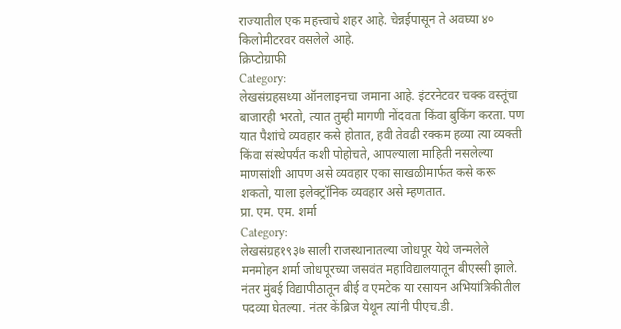राज्यातील एक महत्त्वाचे शहर आहे. चेन्नईपासून ते अवघ्या ४० किलोमीटरवर वसलेले आहे.
क्रिप्टोग्राफी
Category:
लेखसंग्रहसध्या ऑनलाइनचा जमाना आहे. इंटरनेटवर चक्क वस्तूंचा बाजारही भरतो, त्यात तुम्ही मागणी नोंदवता किंवा बुकिंग करता. पण यात पैशांचे व्यवहार कसे होतात, हवी तेवढी रक्कम हव्या त्या व्यक्ती किंवा संस्थेपर्यंत कशी पोहोचते, आपल्याला माहिती नसलेल्या माणसांशी आपण असे व्यवहार एका साखळीमार्फत कसे करू शकतो, याला इलेक्ट्रॉनिक व्यवहार असे म्हणतात.
प्रा. एम. एम. शर्मा
Category:
लेखसंग्रह१९३७ साली राजस्थानातल्या जोधपूर येथे जन्मलेले मनमोहन शर्मा जोधपूरच्या जसवंत महाविद्यालयातून बीएस्सी झाले. नंतर मुंबई विद्यापीठातून बीई व एमटेक या रसायन अभियांत्रिकीतील पदव्या घेतल्या. नंतर केंब्रिज येथून त्यांनी पीएच.डी.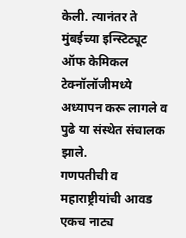केली. त्यानंतर ते मुंबईच्या इन्स्टिट्यूट ऑफ केमिकल टेक्नॉलॉजीमध्ये अध्यापन करू लागले व पुढे या संस्थेत संचालक झाले.
गणपतीची व महाराष्ट्रीयांची आवड एकच नाट्य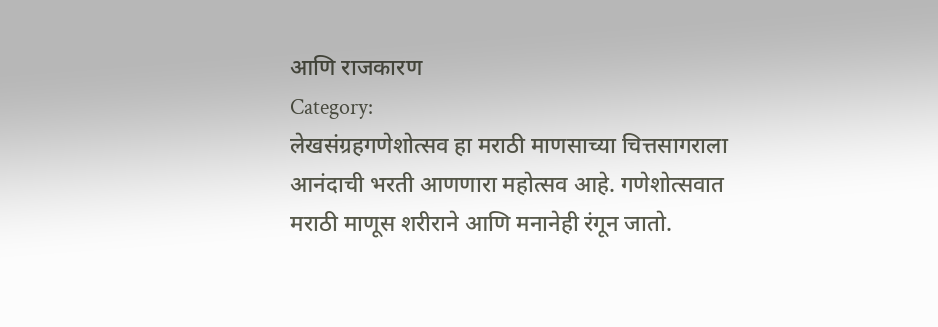आणि राजकारण
Category:
लेखसंग्रहगणेशोत्सव हा मराठी माणसाच्या चित्तसागराला आनंदाची भरती आणणारा महोत्सव आहे. गणेशोत्सवात मराठी माणूस शरीराने आणि मनानेही रंगून जातो.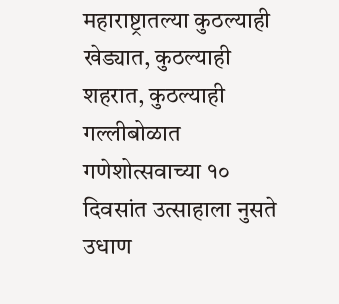महाराष्ट्रातल्या कुठल्याही खेड्यात, कुठल्याही शहरात, कुठल्याही गल्लीबोळात गणेशोत्सवाच्या १० दिवसांत उत्साहाला नुसते उधाण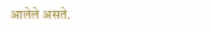आलेले असते.